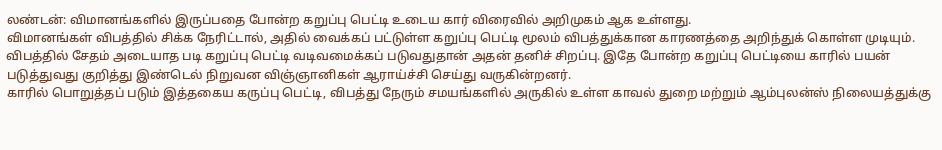லண்டன்: விமானங்களில் இருப்பதை போன்ற கறுப்பு பெட்டி உடைய கார் விரைவில் அறிமுகம் ஆக உள்ளது.
விமானங்கள் விபத்தில் சிக்க நேரிட்டால், அதில் வைக்கப் பட்டுள்ள கறுப்பு பெட்டி மூலம் விபத்துக்கான காரணத்தை அறிந்துக் கொள்ள முடியும். விபத்தில் சேதம் அடையாத படி கறுப்பு பெட்டி வடிவமைக்கப் படுவதுதான் அதன் தனிச் சிறப்பு. இதே போன்ற கறுப்பு பெட்டியை காரில் பயன் படுத்துவது குறித்து இண்டெல் நிறுவன விஞ்ஞானிகள் ஆராய்ச்சி செய்து வருகின்றனர்.
காரில் பொறுத்தப் படும் இத்தகைய கருப்பு பெட்டி, விபத்து நேரும் சமயங்களில் அருகில் உள்ள காவல் துறை மற்றும் ஆம்புலன்ஸ் நிலையத்துக்கு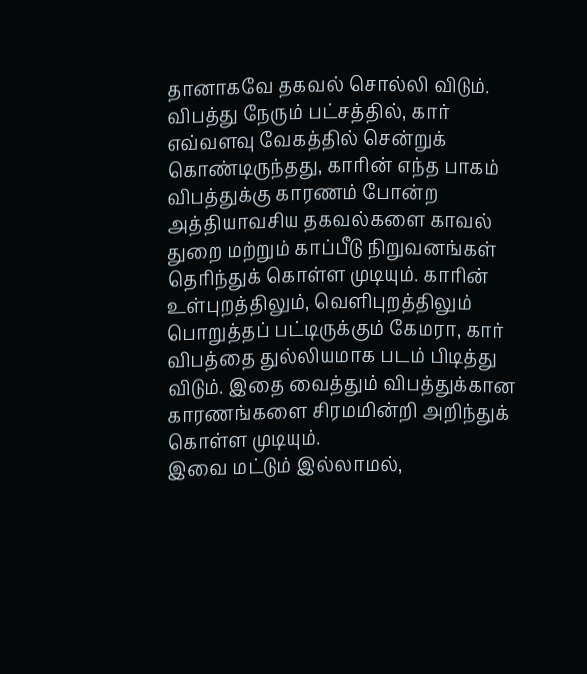தானாகவே தகவல் சொல்லி விடும். விபத்து நேரும் பட்சத்தில், கார் எவ்வளவு வேகத்தில் சென்றுக் கொண்டிருந்தது, காரின் எந்த பாகம் விபத்துக்கு காரணம் போன்ற அத்தியாவசிய தகவல்களை காவல் துறை மற்றும் காப்பீடு நிறுவனங்கள் தெரிந்துக் கொள்ள முடியும். காரின் உள்புறத்திலும், வெளிபுறத்திலும் பொறுத்தப் பட்டிருக்கும் கேமரா, கார் விபத்தை துல்லியமாக படம் பிடித்து விடும். இதை வைத்தும் விபத்துக்கான காரணங்களை சிரமமின்றி அறிந்துக் கொள்ள முடியும்.
இவை மட்டும் இல்லாமல்,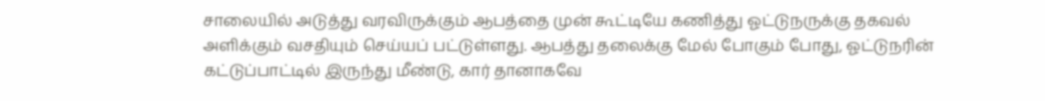சாலையில் அடுத்து வரவிருக்கும் ஆபத்தை முன் கூட்டியே கணித்து ஓட்டுநருக்கு தகவல் அளிக்கும் வசதியும் செய்யப் பட்டுள்ளது. ஆபத்து தலைக்கு மேல் போகும் போது, ஓட்டுநரின் கட்டுப்பாட்டில் இருந்து மீண்டு, கார் தானாகவே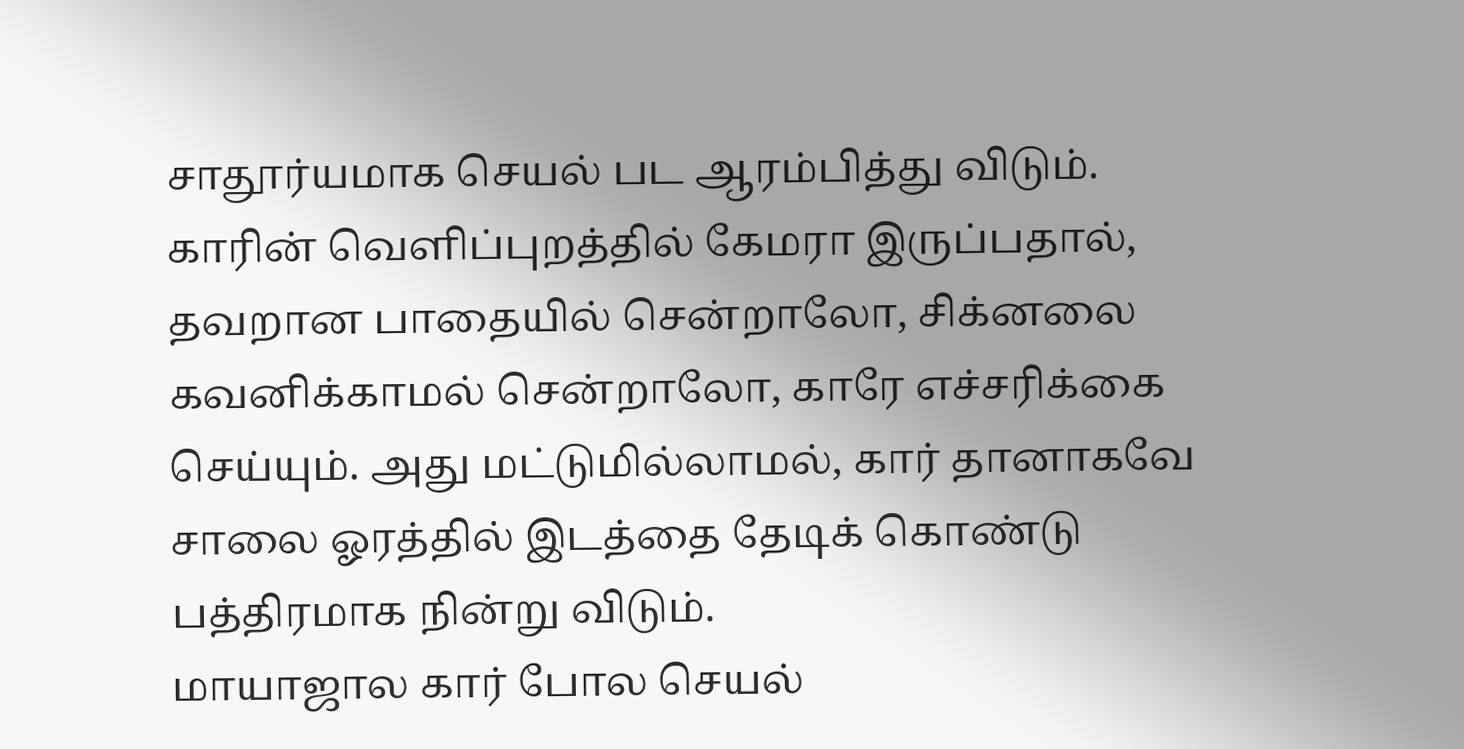சாதூர்யமாக செயல் பட ஆரம்பித்து விடும். காரின் வெளிப்புறத்தில் கேமரா இருப்பதால், தவறான பாதையில் சென்றாலோ, சிக்னலை கவனிக்காமல் சென்றாலோ, காரே எச்சரிக்கை செய்யும். அது மட்டுமில்லாமல், கார் தானாகவே சாலை ஓரத்தில் இடத்தை தேடிக் கொண்டு பத்திரமாக நின்று விடும்.
மாயாஜால கார் போல செயல்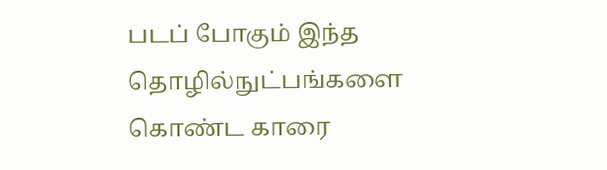படப் போகும் இந்த தொழில்நுட்பங்களை கொண்ட காரை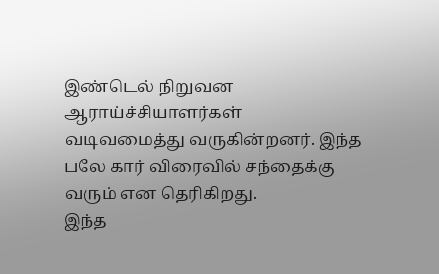இண்டெல் நிறுவன ஆராய்ச்சியாளர்கள் வடிவமைத்து வருகின்றனர். இந்த பலே கார் விரைவில் சந்தைக்கு வரும் என தெரிகிறது.
இந்த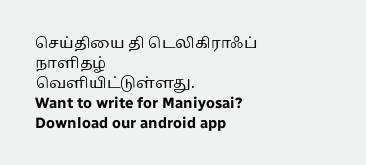செய்தியை தி டெலிகிராஃப் நாளிதழ் வெளியிட்டுள்ளது.
Want to write for Maniyosai?
Download our android app